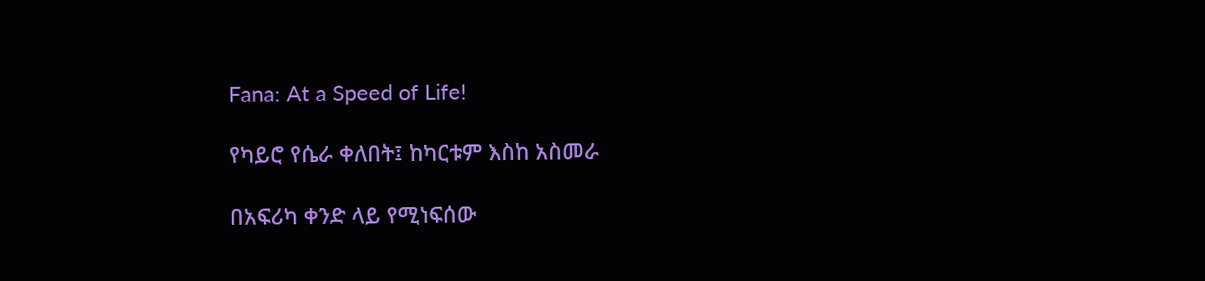Fana: At a Speed of Life!

የካይሮ የሴራ ቀለበት፤ ከካርቱም እስከ አስመራ

በአፍሪካ ቀንድ ላይ የሚነፍሰው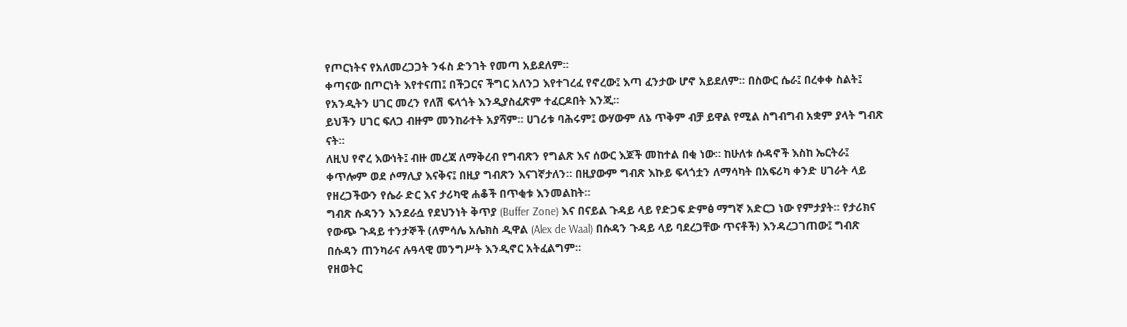የጦርነትና የአለመረጋጋት ንፋስ ድንገት የመጣ አይደለም።
ቀጣናው በጦርነት እየተናጠ፤ በችጋርና ችግር አለንጋ እየተገረፈ የኖረው፤ እጣ ፈንታው ሆኖ አይደለም። በስውር ሴራ፤ በረቀቀ ስልት፤ የአንዲትን ሀገር መረን የለሽ ፍላጎት እንዲያስፈጽም ተፈርዶበት እንጂ።
ይህችን ሀገር ፍለጋ ብዙም መንከራተት አያሻም። ሀገሪቱ ባሕሩም፤ ውሃውም ለኔ ጥቅም ብቻ ይዋል የሚል ስግብግብ አቋም ያላት ግብጽ ናት።
ለዚህ የኖረ እውነት፤ ብዙ መረጃ ለማቅረብ የግብጽን የግልጽ እና ሰውር እጆች መከተል በቂ ነው። ከሁለቱ ሱዳኖች እስከ ኤርትራ፤ ቀጥሎም ወደ ሶማሊያ እናቅና፤ በዚያ ግብጽን እናገኛታለን። በዚያውም ግብጽ እኩይ ፍላጎቷን ለማሳካት በአፍሪካ ቀንድ ሀገራት ላይ የዘረጋችውን የሴራ ድር እና ታሪካዊ ሐቆች በጥቂቱ እንመልከት።
ግብጽ ሱዳንን እንደራሷ የደህንነት ቅጥያ (Buffer Zone) እና በናይል ጉዳይ ላይ የድጋፍ ድምፅ ማግኛ አድርጋ ነው የምታያት። የታሪክና የውጭ ጉዳይ ተንታኞች (ለምሳሌ አሌክስ ዲዋል (Alex de Waal) በሱዳን ጉዳይ ላይ ባደረጋቸው ጥናቶች) እንዳረጋገጠው፤ ግብጽ በሱዳን ጠንካራና ሉዓላዊ መንግሥት እንዲኖር አትፈልግም።
የዘወትር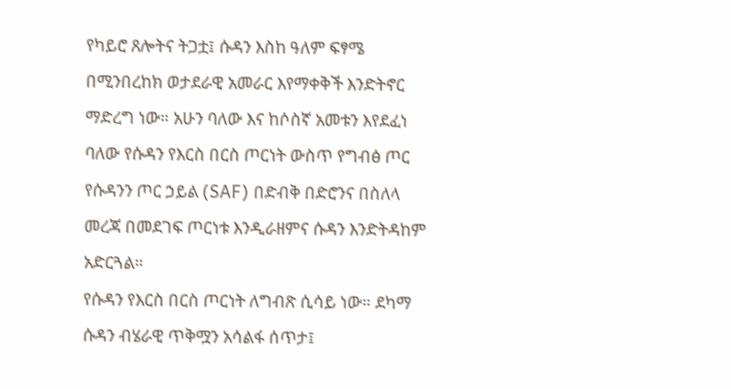የካይሮ ጸሎትና ትጋቷ፤ ሱዳን እስከ ዓለም ፍፃሜ በሚንበረከክ ወታደራዊ አመራር እየማቀቅች እንድትኖር ማድረግ ነው። አሁን ባለው እና ከሶስኛ አመቱን እየደፈነ ባለው የሱዳን የእርስ በርስ ጦርነት ውስጥ የግብፅ ጦር የሱዳንን ጦር ኃይል (SAF) በድብቅ በድሮንና በስለላ መረጃ በመደገፍ ጦርነቱ እንዲራዘምና ሱዳን እንድትዳከም አድርጓል።
የሱዳን የእርስ በርስ ጦርነት ለግብጽ ሲሳይ ነው። ደካማ ሱዳን ብሄራዊ ጥቅሟን አሳልፋ ሰጥታ፤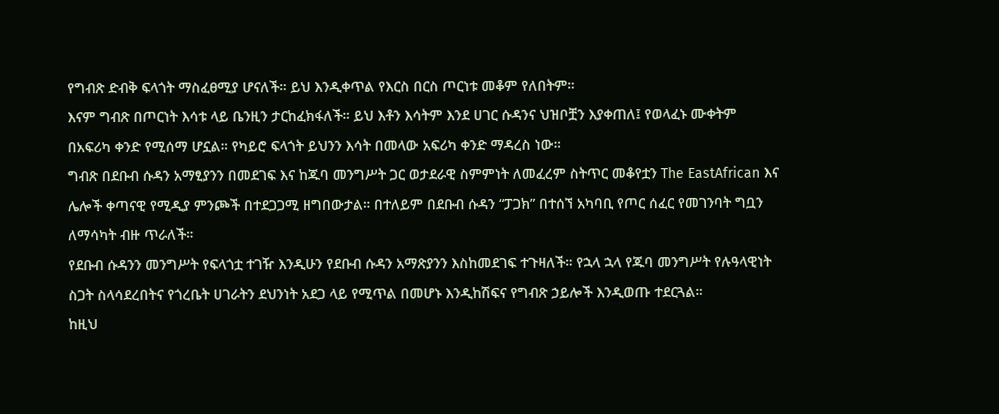የግብጽ ድብቅ ፍላጎት ማስፈፀሚያ ሆናለች። ይህ እንዲቀጥል የእርስ በርስ ጦርነቱ መቆም የለበትም።
እናም ግብጽ በጦርነት እሳቱ ላይ ቤንዚን ታርከፈክፋለች። ይህ እቶን እሳትም እንደ ሀገር ሱዳንና ህዝቦቿን እያቀጠለ፤ የወላፈኑ ሙቀትም በአፍሪካ ቀንድ የሚሰማ ሆኗል። የካይሮ ፍላጎት ይህንን እሳት በመላው አፍሪካ ቀንድ ማዳረስ ነው።
ግብጽ በደቡብ ሱዳን አማፂያንን በመደገፍ እና ከጁባ መንግሥት ጋር ወታደራዊ ስምምነት ለመፈረም ስትጥር መቆየቷን The EastAfrican እና ሌሎች ቀጣናዊ የሚዲያ ምንጮች በተደጋጋሚ ዘግበውታል። በተለይም በደቡብ ሱዳን “ፓጋክ” በተሰኘ አካባቢ የጦር ሰፈር የመገንባት ግቧን ለማሳካት ብዙ ጥራለች።
የደቡብ ሱዳንን መንግሥት የፍላጎቷ ተገዥ እንዲሁን የደቡብ ሱዳን አማጽያንን እስከመደገፍ ተጉዛለች። የኋላ ኋላ የጁባ መንግሥት የሉዓላዊነት ስጋት ስላሳደረበትና የጎረቤት ሀገራትን ደህንነት አደጋ ላይ የሚጥል በመሆኑ እንዲከሽፍና የግብጽ ኃይሎች እንዲወጡ ተደርጓል።
ከዚህ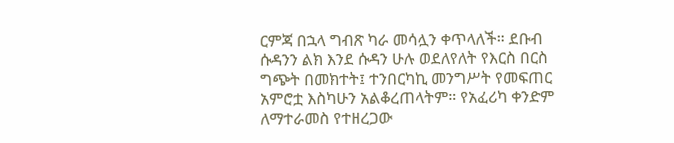ርምጃ በኋላ ግብጽ ካራ መሳሏን ቀጥላለች። ደቡብ ሱዳንን ልክ እንደ ሱዳን ሁሉ ወደለየለት የእርስ በርስ ግጭት በመክተት፤ ተንበርካኪ መንግሥት የመፍጠር አምሮቷ እስካሁን አልቆረጠላትም። የአፈሪካ ቀንድም ለማተራመስ የተዘረጋው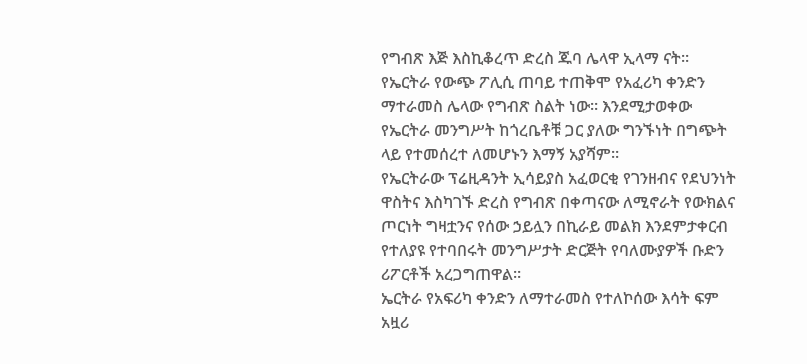የግብጽ እጅ እስኪቆረጥ ድረስ ጁባ ሌላዋ ኢላማ ናት።
የኤርትራ የውጭ ፖሊሲ ጠባይ ተጠቅሞ የአፈሪካ ቀንድን ማተራመስ ሌላው የግብጽ ስልት ነው። እንደሚታወቀው የኤርትራ መንግሥት ከጎረቤቶቹ ጋር ያለው ግንኙነት በግጭት ላይ የተመሰረተ ለመሆኑን እማኝ አያሻም።
የኤርትራው ፕሬዚዳንት ኢሳይያስ አፈወርቂ የገንዘብና የደህንነት ዋስትና እስካገኙ ድረስ የግብጽ በቀጣናው ለሚኖራት የውክልና ጦርነት ግዛቷንና የሰው ኃይሏን በኪራይ መልክ እንደምታቀርብ የተለያዩ የተባበሩት መንግሥታት ድርጅት የባለሙያዎች ቡድን ሪፖርቶች አረጋግጠዋል።
ኤርትራ የአፍሪካ ቀንድን ለማተራመስ የተለኮሰው እሳት ፍም አዟሪ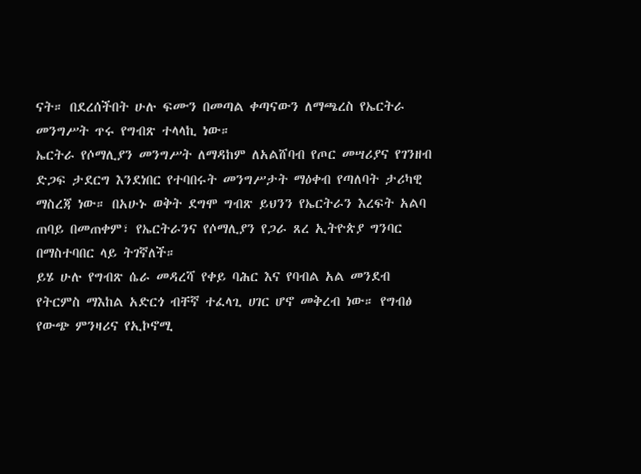ናት። በደረሰችበት ሁሉ ፍሙን በመጣል ቀጣናውን ለማጫረስ የኤርትራ መንግሥት ጥሩ የግብጽ ተላላኪ ነው።
ኤርትራ የሶማሊያን መንግሥት ለማዳከም ለአልሸባብ የጦር መሣሪያና የገንዘብ ድጋፍ ታደርግ እንደነበር የተባበሩት መንግሥታት ማዕቀብ የጣለባት ታሪካዊ ማስረጃ ነው። በአሁኑ ወቅት ደግሞ ግብጽ ይህንን የኤርትራን እረፍት አልባ ጠባይ በመጠቀም፣ የኤርትራንና የሶማሊያን የጋራ ጸረ ኢትዮጵያ ግንባር በማስተባበር ላይ ትገኛለች።
ይሄ ሁሉ የግብጽ ሴራ መዳረሻ የቀይ ባሕር እና የባብል አል መንደብ የትርምስ ማእከል አድርጎ ብቸኛ ተፈላጊ ሀገር ሆኖ መቅረብ ነው። የግብፅ የውጭ ምንዛሪና የኢኮኖሚ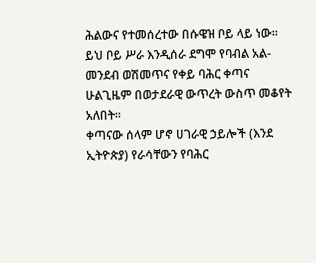ሕልውና የተመሰረተው በሱዌዝ ቦይ ላይ ነው።
ይህ ቦይ ሥራ እንዲሰራ ደግሞ የባብል አል-መንደብ ወሽመጥና የቀይ ባሕር ቀጣና ሁልጊዜም በወታደራዊ ውጥረት ውስጥ መቆየት አለበት።
ቀጣናው ሰላም ሆኖ ሀገራዊ ኃይሎች (እንደ ኢትዮጵያ) የራሳቸውን የባሕር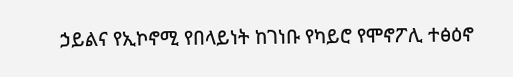ኃይልና የኢኮኖሚ የበላይነት ከገነቡ የካይሮ የሞኖፖሊ ተፅዕኖ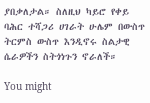ያበቃለታል። ስለዚህ ካይሮ የቀይ ባሕር ተሻጋሪ ሀገራት ሁሌም በውስጥ ትርምስ ውስጥ እንዲኖሩ ስልታዊ ሴራዎችን ስትጎነጉን ኖራለች።

You might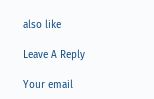also like

Leave A Reply

Your email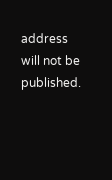address will not be published.